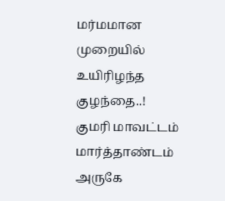மர்மமான முறையில் உயிரிழந்த குழந்தை..!
குமரி மாவட்டம் மார்த்தாண்டம் அருகே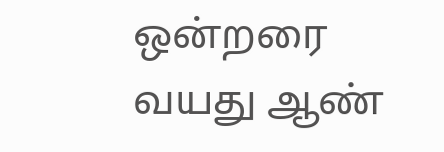ஒன்றரை வயது ஆண்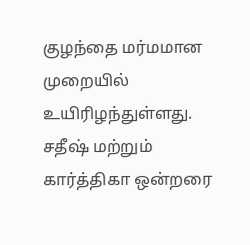குழந்தை மர்மமான முறையில் உயிரிழந்துள்ளது. சதீஷ் மற்றும் கார்த்திகா ஒன்றரை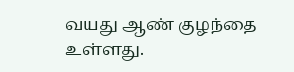வயது ஆண் குழந்தை உள்ளது.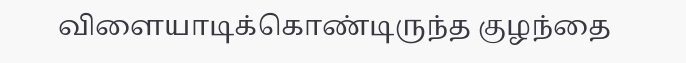விளையாடிக்கொண்டிருந்த குழந்தை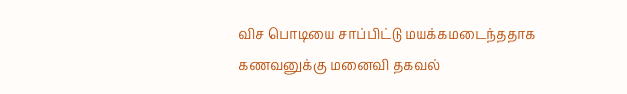விச பொடியை சாப்பிட்டு மயக்கமடைந்ததாக கணவனுக்கு மனைவி தகவல்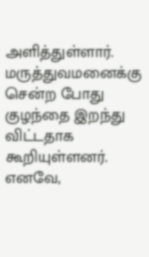அளித்துள்ளார்.
மருத்துவமனைக்கு சென்ற போது குழந்தை இறந்து விட்டதாக கூறியுள்ளனர். எனவே,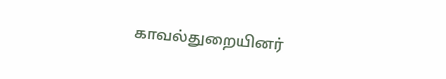காவல்துறையினர்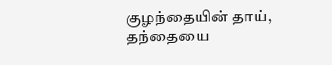குழந்தையின் தாய், தந்தையை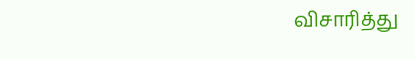விசாரித்து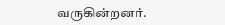வருகின்றனர்.